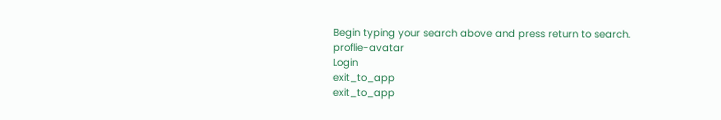Begin typing your search above and press return to search.
proflie-avatar
Login
exit_to_app
exit_to_app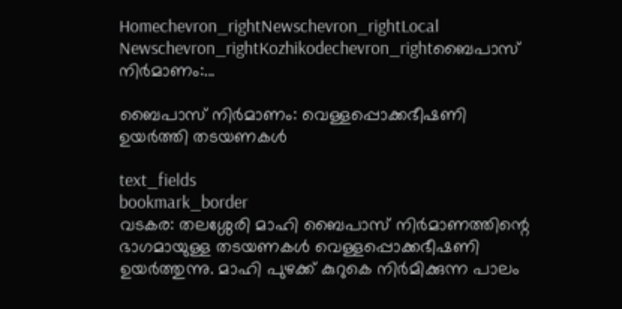Homechevron_rightNewschevron_rightLocal Newschevron_rightKozhikodechevron_rightബൈപാസ് നിര്‍മാണം:...

ബൈപാസ് നിര്‍മാണം: വെള്ളപ്പൊക്കഭീഷണി ഉയർത്തി തടയണകൾ

text_fields
bookmark_border
വടകര: തലശ്ശേരി മാഹി ബൈപാസ് നിര്‍മാണത്തിന്റെ ഭാഗമായുള്ള തടയണകൾ വെള്ളപ്പൊക്കഭീഷണി ഉയർത്തുന്നു. മാഹി പുഴക്ക് കുറുകെ നിര്‍മിക്കുന്ന പാലം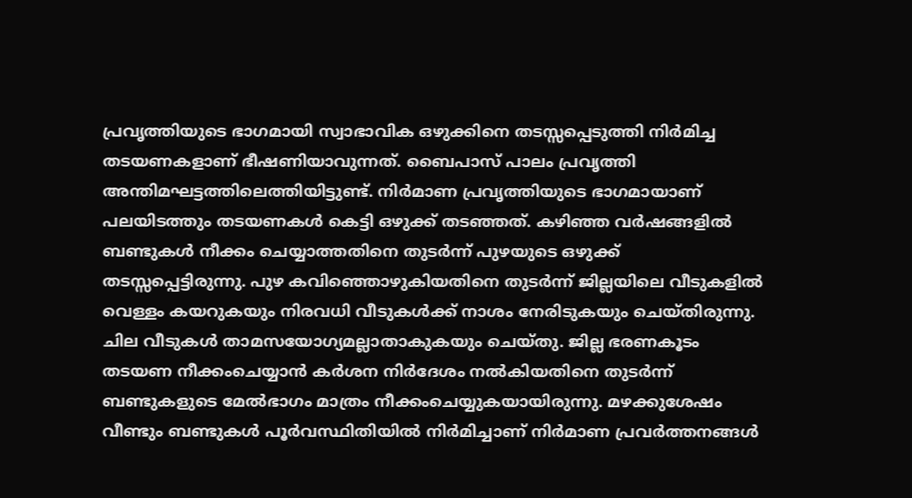പ്രവൃത്തിയുടെ ഭാഗമായി സ്വാഭാവിക ഒഴുക്കിനെ തടസ്സപ്പെടുത്തി നിര്‍മിച്ച തടയണകളാണ് ഭീഷണിയാവുന്നത്. ബൈപാസ് പാലം പ്രവൃത്തി അന്തിമഘട്ടത്തിലെത്തിയിട്ടുണ്ട്. നിർമാണ പ്രവൃത്തിയുടെ ഭാഗമായാണ് പലയിടത്തും തടയണകൾ കെട്ടി ഒഴുക്ക് തടഞ്ഞത്. കഴിഞ്ഞ വര്‍ഷങ്ങളിൽ ബണ്ടുകള്‍ നീക്കം ചെയ്യാത്തതിനെ തുടർന്ന് പുഴയുടെ ഒഴുക്ക് തടസ്സപ്പെട്ടിരുന്നു. പുഴ കവിഞ്ഞൊഴുകിയതിനെ തുടര്‍ന്ന് ജില്ലയിലെ വീടുകളില്‍ വെള്ളം കയറുകയും നിരവധി വീടുകള്‍ക്ക് നാശം നേരിടുകയും ചെയ്തിരുന്നു. ചില വീടുകള്‍ താമസയോഗ്യമല്ലാതാകുകയും ചെയ്തു. ജില്ല ഭരണകൂടം തടയണ നീക്കംചെയ്യാന്‍ കര്‍ശന നിര്‍ദേശം നല്‍കിയതിനെ തുടര്‍ന്ന് ബണ്ടുകളുടെ മേല്‍ഭാഗം മാത്രം നീക്കംചെയ്യുകയായിരുന്നു. മഴക്കുശേഷം വീണ്ടും ബണ്ടുകള്‍ പൂര്‍വസ്ഥിതിയില്‍ നിര്‍മിച്ചാണ് നിര്‍മാണ പ്രവര്‍ത്തനങ്ങള്‍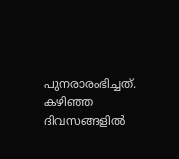പുനരാരംഭിച്ചത്. കഴിഞ്ഞ ദിവസങ്ങളിൽ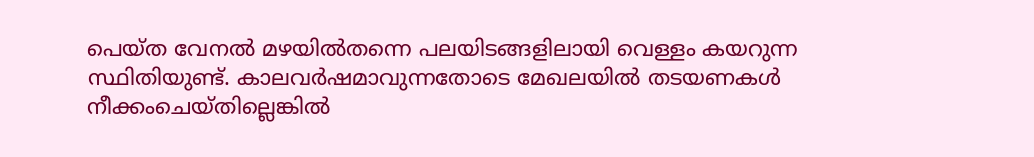പെയ്ത വേനൽ മഴയിൽതന്നെ പലയിടങ്ങളിലായി വെള്ളം കയറുന്ന സ്ഥിതിയുണ്ട്. കാലവർഷമാവുന്നതോടെ മേഖലയിൽ തടയണകൾ നീക്കംചെയ്തില്ലെങ്കിൽ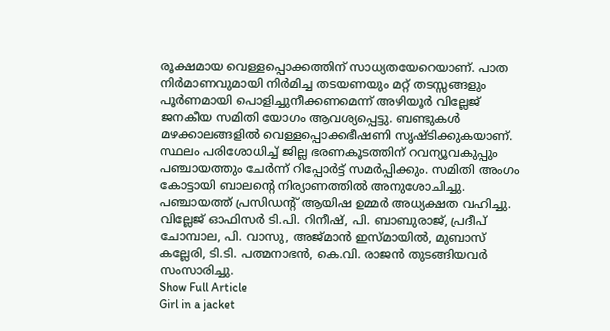രൂക്ഷമായ വെള്ളപ്പൊക്കത്തിന് സാധ്യതയേറെയാണ്. പാത നിർമാണവുമായി നിർമിച്ച തടയണയും മറ്റ് തടസ്സങ്ങളും പൂർണമായി പൊളിച്ചുനീക്കണമെന്ന് അഴിയൂർ വില്ലേജ് ജനകീയ സമിതി യോഗം ആവശ്യപ്പെട്ടു. ബണ്ടുകൾ മഴക്കാലങ്ങളിൽ വെള്ളപ്പൊക്കഭീഷണി സൃഷ്ടിക്കുകയാണ്. സ്ഥലം പരിശോധിച്ച് ജില്ല ഭരണകൂടത്തിന് റവന്യൂവകുപ്പും പഞ്ചായത്തും ചേർന്ന് റിപ്പോർട്ട് സമർപ്പിക്കും. സമിതി അംഗം കോട്ടായി ബാലന്റെ നിര്യാണത്തിൽ അനുശോചിച്ചു. പഞ്ചായത്ത് പ്രസിഡന്റ് ആയിഷ ഉമ്മർ അധ്യക്ഷത വഹിച്ചു. വില്ലേജ് ഓഫിസർ ടി.പി. റിനീഷ്, പി. ബാബുരാജ്, പ്രദീപ് ചോമ്പാല, പി. വാസു, അജ്മാൻ ഇസ്മായിൽ, മുബാസ് കല്ലേരി, ടി.ടി. പത്മനാഭൻ, കെ.വി. രാജൻ തുടങ്ങിയവർ സംസാരിച്ചു.
Show Full Article
Girl in a jacket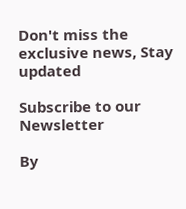Don't miss the exclusive news, Stay updated

Subscribe to our Newsletter

By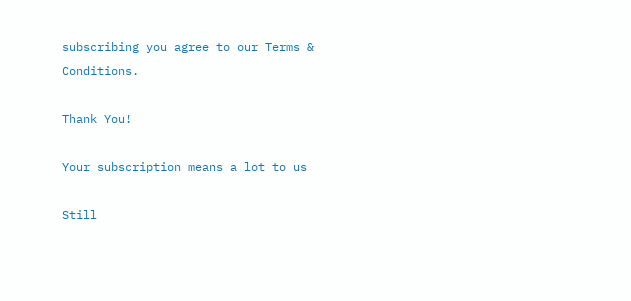subscribing you agree to our Terms & Conditions.

Thank You!

Your subscription means a lot to us

Still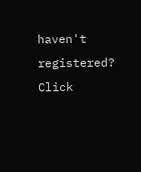haven't registered? Click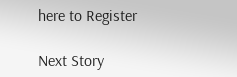here to Register

Next Story